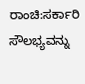ರಾಂಚಿ:ಸರ್ಕಾರಿ ಸೌಲಭ್ಯವನ್ನು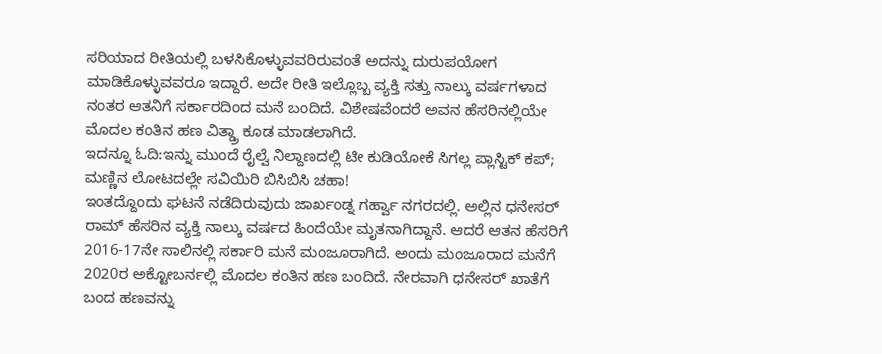ಸರಿಯಾದ ರೀತಿಯಲ್ಲಿ ಬಳಸಿಕೊಳ್ಳುವವರಿರುವಂತೆ ಅದನ್ನು ದುರುಪಯೋಗ ಮಾಡಿಕೊಳ್ಳುವವರೂ ಇದ್ದಾರೆ. ಅದೇ ರೀತಿ ಇಲ್ಲೊಬ್ಬ ವ್ಯಕ್ತಿ ಸತ್ತು ನಾಲ್ಕು ವರ್ಷಗಳಾದ ನಂತರ ಆತನಿಗೆ ಸರ್ಕಾರದಿಂದ ಮನೆ ಬಂದಿದೆ. ವಿಶೇಷವೆಂದರೆ ಅವನ ಹೆಸರಿನಲ್ಲಿಯೇ ಮೊದಲ ಕಂತಿನ ಹಣ ವಿತ್ಡ್ರಾ ಕೂಡ ಮಾಡಲಾಗಿದೆ.
ಇದನ್ನೂ ಓದಿ:ಇನ್ನು ಮುಂದೆ ರೈಲ್ವೆ ನಿಲ್ದಾಣದಲ್ಲಿ ಟೀ ಕುಡಿಯೋಕೆ ಸಿಗಲ್ಲ ಪ್ಲಾಸ್ಟಿಕ್ ಕಪ್; ಮಣ್ಣಿನ ಲೋಟದಲ್ಲೇ ಸವಿಯಿರಿ ಬಿಸಿಬಿಸಿ ಚಹಾ!
ಇಂತದ್ದೊಂದು ಘಟನೆ ನಡೆದಿರುವುದು ಜಾರ್ಖಂಡ್ನ ಗರ್ಹ್ವಾ ನಗರದಲ್ಲಿ. ಅಲ್ಲಿನ ಧನೇಸರ್ ರಾಮ್ ಹೆಸರಿನ ವ್ಯಕ್ತಿ ನಾಲ್ಕು ವರ್ಷದ ಹಿಂದೆಯೇ ಮೃತನಾಗಿದ್ದಾನೆ. ಆದರೆ ಆತನ ಹೆಸರಿಗೆ 2016-17ನೇ ಸಾಲಿನಲ್ಲಿ ಸರ್ಕಾರಿ ಮನೆ ಮಂಜೂರಾಗಿದೆ. ಅಂದು ಮಂಜೂರಾದ ಮನೆಗೆ 2020ರ ಅಕ್ಟೋಬರ್ನಲ್ಲಿ ಮೊದಲ ಕಂತಿನ ಹಣ ಬಂದಿದೆ. ನೇರವಾಗಿ ಧನೇಸರ್ ಖಾತೆಗೆ ಬಂದ ಹಣವನ್ನು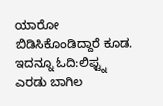ಯಾರೋ ಬಿಡಿಸಿಕೊಂಡಿದ್ದಾರೆ ಕೂಡ.
ಇದನ್ನೂ ಓದಿ:ಲಿಫ್ಟ್ನ ಎರಡು ಬಾಗಿಲ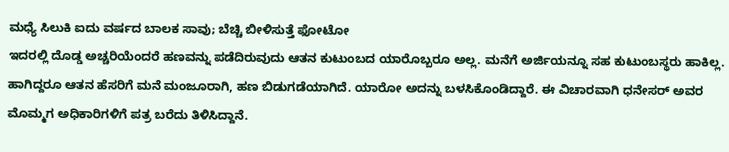ಮಧ್ಯೆ ಸಿಲುಕಿ ಐದು ವರ್ಷದ ಬಾಲಕ ಸಾವು; ಬೆಚ್ಚಿ ಬೀಳಿಸುತ್ತೆ ಫೋಟೋ
ಇದರಲ್ಲಿ ದೊಡ್ಡ ಅಚ್ಚರಿಯೆಂದರೆ ಹಣವನ್ನು ಪಡೆದಿರುವುದು ಆತನ ಕುಟುಂಬದ ಯಾರೊಬ್ಬರೂ ಅಲ್ಲ. ಮನೆಗೆ ಅರ್ಜಿಯನ್ನೂ ಸಹ ಕುಟುಂಬಸ್ಥರು ಹಾಕಿಲ್ಲ. ಹಾಗಿದ್ದರೂ ಆತನ ಹೆಸರಿಗೆ ಮನೆ ಮಂಜೂರಾಗಿ, ಹಣ ಬಿಡುಗಡೆಯಾಗಿದೆ. ಯಾರೋ ಅದನ್ನು ಬಳಸಿಕೊಂಡಿದ್ದಾರೆ. ಈ ವಿಚಾರವಾಗಿ ಧನೇಸರ್ ಅವರ ಮೊಮ್ಮಗ ಅಧಿಕಾರಿಗಳಿಗೆ ಪತ್ರ ಬರೆದು ತಿಳಿಸಿದ್ದಾನೆ.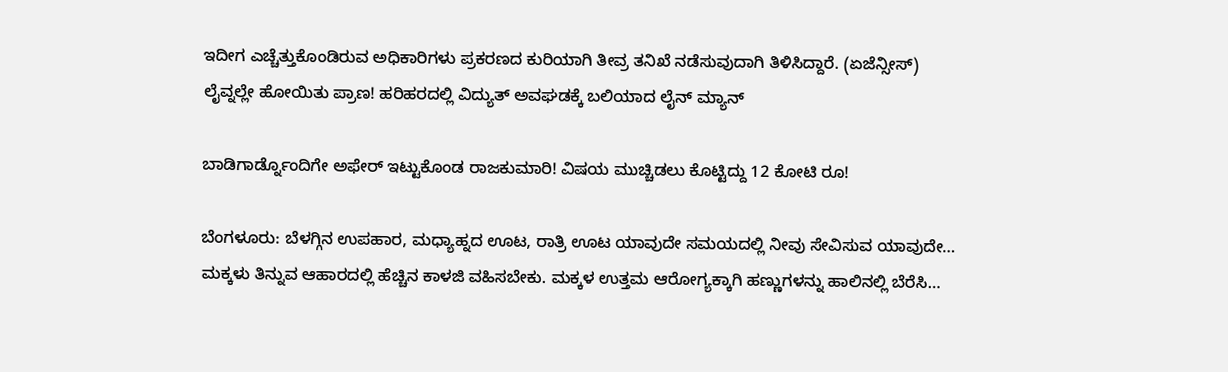ಇದೀಗ ಎಚ್ಚೆತ್ತುಕೊಂಡಿರುವ ಅಧಿಕಾರಿಗಳು ಪ್ರಕರಣದ ಕುರಿಯಾಗಿ ತೀವ್ರ ತನಿಖೆ ನಡೆಸುವುದಾಗಿ ತಿಳಿಸಿದ್ದಾರೆ. (ಏಜೆನ್ಸೀಸ್)
ಲೈವ್ನಲ್ಲೇ ಹೋಯಿತು ಪ್ರಾಣ! ಹರಿಹರದಲ್ಲಿ ವಿದ್ಯುತ್ ಅವಘಡಕ್ಕೆ ಬಲಿಯಾದ ಲೈನ್ ಮ್ಯಾನ್

ಬಾಡಿಗಾರ್ಡ್ನೊಂದಿಗೇ ಅಫೇರ್ ಇಟ್ಟುಕೊಂಡ ರಾಜಕುಮಾರಿ! ವಿಷಯ ಮುಚ್ಚಿಡಲು ಕೊಟ್ಟಿದ್ದು 12 ಕೋಟಿ ರೂ!

ಬೆಂಗಳೂರು: ಬೆಳಗ್ಗಿನ ಉಪಹಾರ, ಮಧ್ಯಾಹ್ನದ ಊಟ, ರಾತ್ರಿ ಊಟ ಯಾವುದೇ ಸಮಯದಲ್ಲಿ ನೀವು ಸೇವಿಸುವ ಯಾವುದೇ…
ಮಕ್ಕಳು ತಿನ್ನುವ ಆಹಾರದಲ್ಲಿ ಹೆಚ್ಚಿನ ಕಾಳಜಿ ವಹಿಸಬೇಕು. ಮಕ್ಕಳ ಉತ್ತಮ ಆರೋಗ್ಯಕ್ಕಾಗಿ ಹಣ್ಣುಗಳನ್ನು ಹಾಲಿನಲ್ಲಿ ಬೆರೆಸಿ…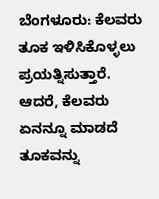ಬೆಂಗಳೂರು: ಕೆಲವರು ತೂಕ ಇಳಿಸಿಕೊಳ್ಳಲು ಪ್ರಯತ್ನಿಸುತ್ತಾರೆ. ಆದರೆ, ಕೆಲವರು ಏನನ್ನೂ ಮಾಡದೆ ತೂಕವನ್ನು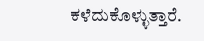ಕಳೆದುಕೊಳ್ಳುತ್ತಾರೆ.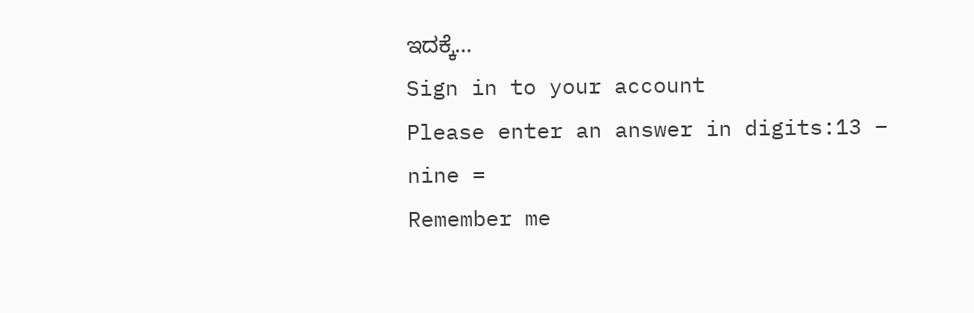ಇದಕ್ಕೆ…
Sign in to your account
Please enter an answer in digits:13 − nine =
Remember me